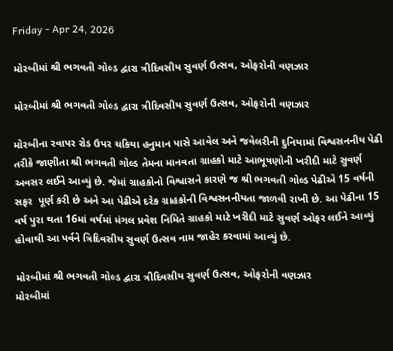Friday - Apr 24, 2026

મોરબીમાં શ્રી ભગવતી ગોલ્ડ દ્વારા ત્રીદિવસીય સુવર્ણ ઉત્સવ, ઓફરોની વણઝાર

મોરબીમાં શ્રી ભગવતી ગોલ્ડ દ્વારા ત્રીદિવસીય સુવર્ણ ઉત્સવ, ઓફરોની વણઝાર

મોરબીના રવાપર રોડ ઉપર ચકિયા હનુમાન પાસે આવેલ અને જવેલરીની દુનિયામાં વિશ્વસનનીય પેઢી તરીકે જાણીતા શ્રી ભગવતી ગોલ્ડ તેમના માનવતા ગ્રાહકો માટે આભૂષણોની ખરીદી માટે સુવર્ણ અવસર લઈને આવ્યું છે. જેમાં ગ્રાહકોનો વિશ્વાસને કારણે જ શ્રી ભગવતી ગોલ્ડ પેઢીએ 15 વર્ષની સફર  પૂર્ણ કરી છે અને આ પેઢીએ દરેક ગ્રાહકોની વિશ્વસનનીયતા જાળવી રાખી છે. આ પેઢીના 15 વર્ષ પુરા થતા 16માં વર્ષમાં મંગલ પ્રવેશ નિમિતે ગ્રાહકો માટે ખરીદી માટે સુવર્ણ ઓફર લઈને આવ્યું હોવાથી આ પર્વને ત્રિદિવસીય સુવર્ણ ઉત્સવ નામ જાહેર કરવામાં આવ્યું છે.

મોરબીમાં શ્રી ભગવતી ગોલ્ડ દ્વારા ત્રીદિવસીય સુવર્ણ ઉત્સવ, ઓફરોની વણઝાર
મોરબીમાં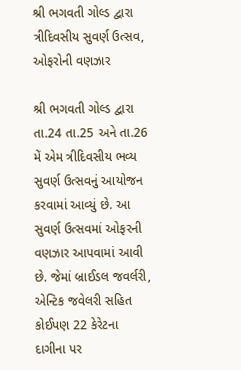શ્રી ભગવતી ગોલ્ડ દ્વારા ત્રીદિવસીય સુવર્ણ ઉત્સવ, ઓફરોની વણઝાર

શ્રી ભગવતી ગોલ્ડ દ્વારા તા.24 તા.25 અને તા.26 મેં એમ ત્રીદિવસીય ભવ્ય સુવર્ણ ઉત્સવનું આયોજન કરવામાં આવ્યું છે. આ સુવર્ણ ઉત્સવમાં ઓફરની વણઝાર આપવામાં આવી છે. જેમાં બ્રાઈડલ જવર્લરી, એન્ટિક જવેલરી સહિત કોઈપણ 22 કેરેટના દાગીના પર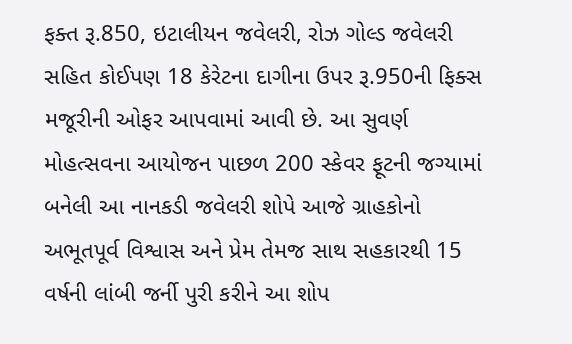ફક્ત રૂ.850, ઇટાલીયન જવેલરી, રોઝ ગોલ્ડ જવેલરી સહિત કોઈપણ 18 કેરેટના દાગીના ઉપર રૂ.950ની ફિક્સ મજૂરીની ઓફર આપવામાં આવી છે. આ સુવર્ણ મોહત્સવના આયોજન પાછળ 200 સ્કેવર ફૂટની જગ્યામાં બનેલી આ નાનકડી જવેલરી શોપે આજે ગ્રાહકોનો અભૂતપૂર્વ વિશ્વાસ અને પ્રેમ તેમજ સાથ સહકારથી 15 વર્ષની લાંબી જર્ની પુરી કરીને આ શોપ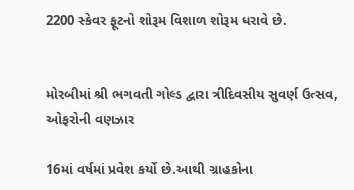2200 સ્કેવર ફૂટનો શોરૂમ વિશાળ શોરૂમ ધરાવે છે.


મોરબીમાં શ્રી ભગવતી ગોલ્ડ દ્વારા ત્રીદિવસીય સુવર્ણ ઉત્સવ, ઓફરોની વણઝાર

16માં વર્ષમાં પ્રવેશ કર્યો છે.આથી ગ્રાહકોના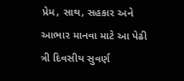પ્રેમ, સાથ, સહકાર અને આભાર માનવા માટે આ પેઢી ત્રી દિવસીય સુવર્ણ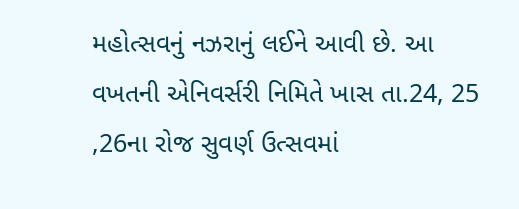મહોત્સવનું નઝરાનું લઈને આવી છે. આ વખતની એનિવર્સરી નિમિતે ખાસ તા.24, 25 ,26ના રોજ સુવર્ણ ઉત્સવમાં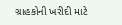ગ્રાહકોની ખરીદી માટે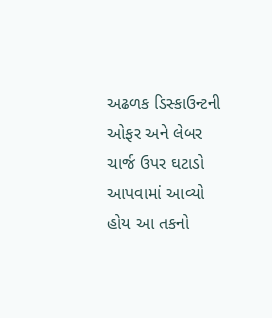અઢળક ડિસ્કાઉન્ટની ઓફર અને લેબર ચાર્જ ઉપર ઘટાડો આપવામાં આવ્યો હોય આ તકનો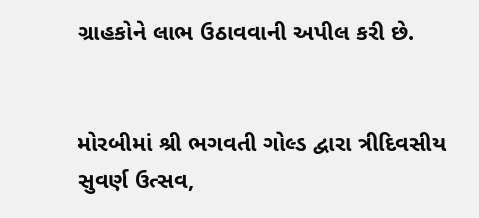ગ્રાહકોને લાભ ઉઠાવવાની અપીલ કરી છે.


મોરબીમાં શ્રી ભગવતી ગોલ્ડ દ્વારા ત્રીદિવસીય સુવર્ણ ઉત્સવ,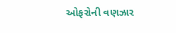ઓફરોની વણઝાર